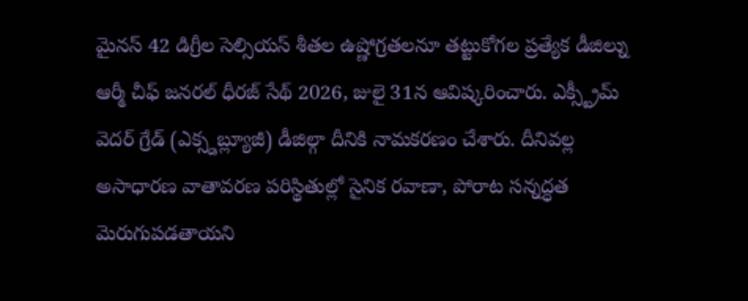మైనస్ 42 డిగ్రీల సెల్సియస్ శీతల ఉష్ణోగ్రతలనూ తట్టుకోగల ప్రత్యేక డీజిల్ను ఆర్మీ చీఫ్ జనరల్ ధీరజ్ సేథ్ 2026, జులై 31న ఆవిష్కరించారు. ఎక్స్ట్రీమ్ వెదర్ గ్రేడ్ (ఎక్స్డబ్ల్యూజీ) డీజిల్గా దీనికి నామకరణం చేశారు. దీనివల్ల అసాధారణ వాతావరణ పరిస్థితుల్లో సైనిక రవాణా, పోరాట సన్నద్ధత మెరుగుపడతాయని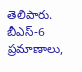తెలిపారు. బీఎస్-6 ప్రమాణాలు,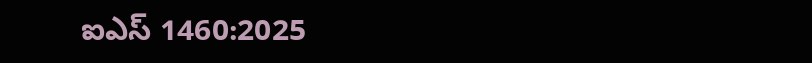ఐఎస్ 1460:2025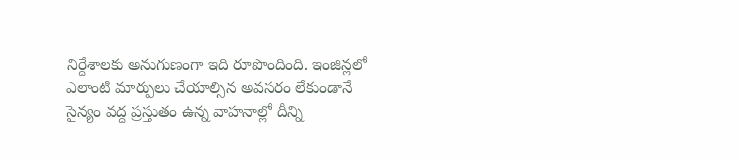నిర్దేశాలకు అనుగుణంగా ఇది రూపొందింది. ఇంజిన్లలో ఎలాంటి మార్పులు చేయాల్సిన అవసరం లేకుండానే సైన్యం వద్ద ప్రస్తుతం ఉన్న వాహనాల్లో దీన్ని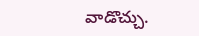వాడొచ్చు.